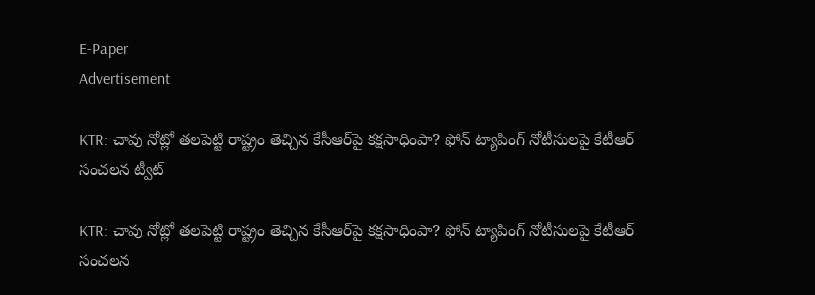E-Paper
Advertisement

KTR: చావు నోట్లో తలపెట్టి రాష్ట్రం తెచ్చిన కేసీఆర్‌పై కక్షసాధింపా? ఫోన్ ట్యాపింగ్ నోటీసులపై కేటీఆర్ సంచలన ట్వీట్

KTR: చావు నోట్లో తలపెట్టి రాష్ట్రం తెచ్చిన కేసీఆర్‌పై కక్షసాధింపా? ఫోన్ ట్యాపింగ్ నోటీసులపై కేటీఆర్ సంచలన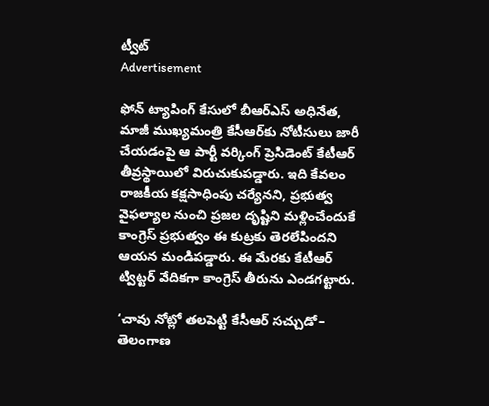ట్వీట్
Advertisement

ఫోన్ ట్యాపింగ్ కేసులో బీఆర్ఎస్ అధినేత, మాజీ ముఖ్యమంత్రి కేసీఆర్‌కు నోటీసులు జారీ చేయడంపై ఆ పార్టీ వర్కింగ్ ప్రెసిడెంట్ కేటీఆర్ తీవ్రస్థాయిలో విరుచుకుపడ్డారు. ఇది కేవలం రాజకీయ కక్షసాధింపు చర్యేనని, ప్రభుత్వ వైఫల్యాల నుంచి ప్రజల దృష్టిని మళ్లించేందుకే కాంగ్రెస్ ప్రభుత్వం ఈ కుట్రకు తెరలేపిందని ఆయన మండిపడ్డారు. ఈ మేరకు కేటీఆర్ ట్విట్టర్ వేదికగా కాంగ్రెస్ తీరును ఎండగట్టారు.

‘చావు నోట్లో తలపెట్టి కేసీఆర్ సచ్చుడో– తెలంగాణ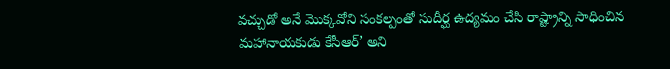వచ్చుడో అనే మొక్కవోని సంకల్పంతో సుదీర్ఘ ఉద్యమం చేసి రాష్ట్రాన్ని సాధించిన మహానాయకుడు కేసీఆర్’ అని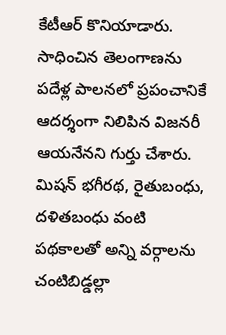కేటీఆర్ కొనియాడారు. సాధించిన తెలంగాణను పదేళ్ల పాలనలో ప్రపంచానికే ఆదర్శంగా నిలిపిన విజనరీ ఆయనేనని గుర్తు చేశారు. మిషన్ భగీరథ, రైతుబంధు, దళితబంధు వంటి పథకాలతో అన్ని వర్గాలను చంటిబిడ్డల్లా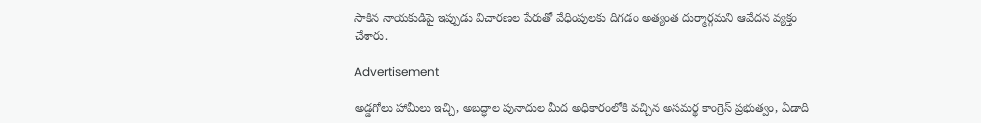సాకిన నాయకుడిపై ఇప్పుడు విచారణల పేరుతో వేధింపులకు దిగడం అత్యంత దుర్మార్గమని ఆవేదన వ్యక్తం చేశారు.

Advertisement

అడ్డగోలు హామీలు ఇచ్చి, అబద్ధాల పునాదుల మీద అధికారంలోకి వచ్చిన అసమర్థ కాంగ్రెస్ ప్రభుత్వం, ఏడాది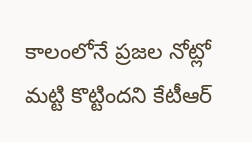కాలంలోనే ప్రజల నోట్లో మట్టి కొట్టిందని కేటీఆర్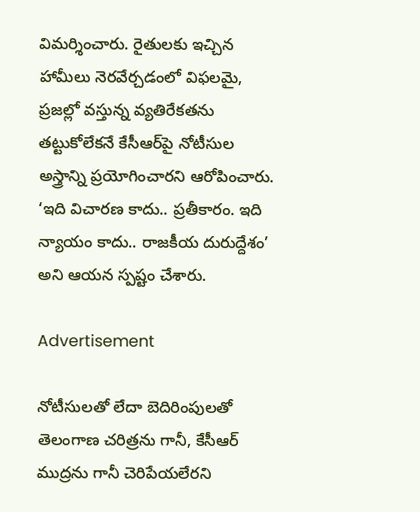విమర్శించారు. రైతులకు ఇచ్చిన హామీలు నెరవేర్చడంలో విఫలమై, ప్రజల్లో వస్తున్న వ్యతిరేకతను తట్టుకోలేకనే కేసీఆర్‌పై నోటీసుల అస్త్రాన్ని ప్రయోగించారని ఆరోపించారు. ‘ఇది విచారణ కాదు.. ప్రతీకారం. ఇది న్యాయం కాదు.. రాజకీయ దురుద్దేశం’ అని ఆయన స్పష్టం చేశారు.

Advertisement

నోటీసులతో లేదా బెదిరింపులతో తెలంగాణ చరిత్రను గానీ, కేసీఆర్ ముద్రను గానీ చెరిపేయలేరని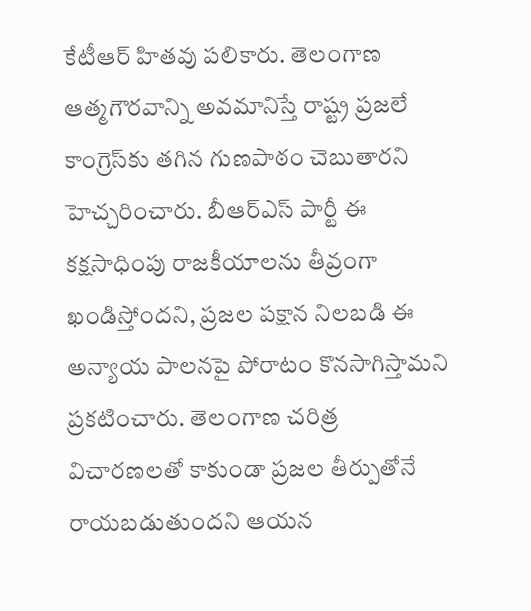కేటీఆర్ హితవు పలికారు. తెలంగాణ ఆత్మగౌరవాన్ని అవమానిస్తే రాష్ట్ర ప్రజలే కాంగ్రెస్‌కు తగిన గుణపాఠం చెబుతారని హెచ్చరించారు. బీఆర్ఎస్ పార్టీ ఈ కక్షసాధింపు రాజకీయాలను తీవ్రంగా ఖండిస్తోందని, ప్రజల పక్షాన నిలబడి ఈ అన్యాయ పాలనపై పోరాటం కొనసాగిస్తామని ప్రకటించారు. తెలంగాణ చరిత్ర విచారణలతో కాకుండా ప్రజల తీర్పుతోనే రాయబడుతుందని ఆయన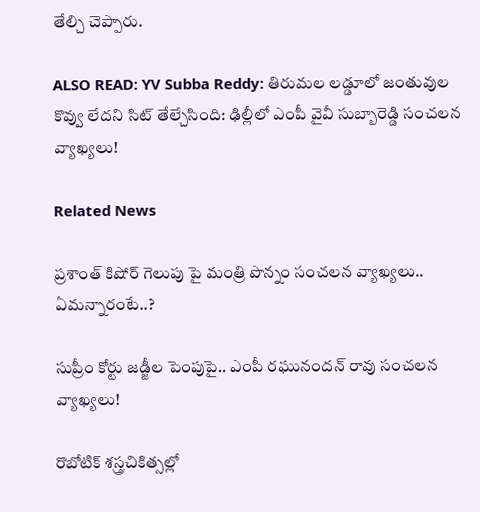తేల్చి చెప్పారు.

ALSO READ: YV Subba Reddy: తిరుమల లడ్డూలో జంతువుల కొవ్వు లేదని సిట్ తేల్చేసింది: ఢిల్లీలో ఎంపీ వైవీ సుబ్బారెడ్డి సంచలన వ్యాఖ్యలు!

Related News

ప్రశాంత్ కిషోర్ గెలుపు పై మంత్రి పొన్నం సంచలన వ్యాఖ్యలు.. ఏమన్నారంటే..?

సుప్రీం కోర్టు జడ్జీల పెంపుపై.. ఎంపీ రఘునందన్ రావు సంచలన వ్యాఖ్యలు!

రొబోటిక్ శస్త్రచికిత్సల్లో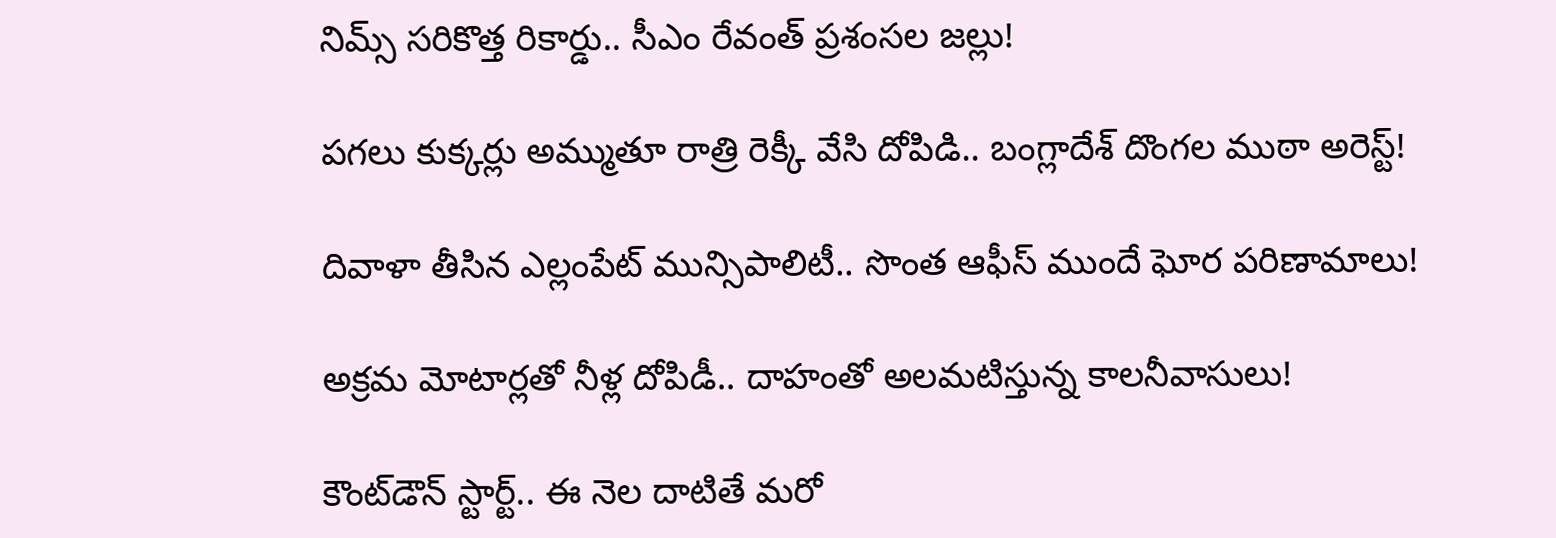నిమ్స్ సరికొత్త రికార్డు.. సీఎం రేవంత్ ప్రశంసల జల్లు!

పగలు కుక్కర్లు అమ్ముతూ రాత్రి రెక్కీ వేసి దోపిడి.. బంగ్లాదేశ్ దొంగల ముఠా అరెస్ట్!

దివాళా తీసిన ఎల్లంపేట్ మున్సిపాలిటీ.. సొంత ఆఫీస్ ముందే ఘోర పరిణామాలు!

అక్రమ మోటార్లతో నీళ్ల దోపిడీ.. దాహంతో అలమటిస్తున్న కాలనీవాసులు!

కౌంట్‌డౌన్ స్టార్ట్.. ఈ నెల దాటితే మరో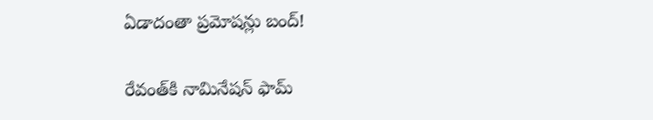ఏడాదంతా ప్రమోషన్లు బంద్!

రేవంత్‌కి నామినేషన్ ఫామ్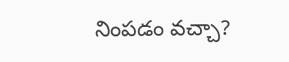నింపడం వచ్చా?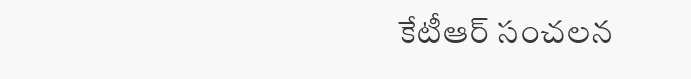కేటీఆర్ సంచలన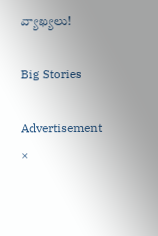వ్యాఖ్యలు!

Big Stories

Advertisement
×